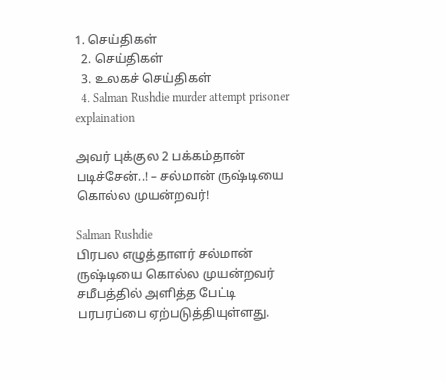1. செய்திகள்
  2. செய்திகள்
  3. உலகச் செய்திகள்
  4. Salman Rushdie murder attempt prisoner explaination

அவர் புக்குல 2 பக்கம்தான் படிச்சேன்..! – சல்மான் ருஷ்டியை கொல்ல முயன்றவர்!

Salman Rushdie
பிரபல எழுத்தாளர் சல்மான் ருஷ்டியை கொல்ல முயன்றவர் சமீபத்தில் அளித்த பேட்டி பரபரப்பை ஏற்படுத்தியுள்ளது.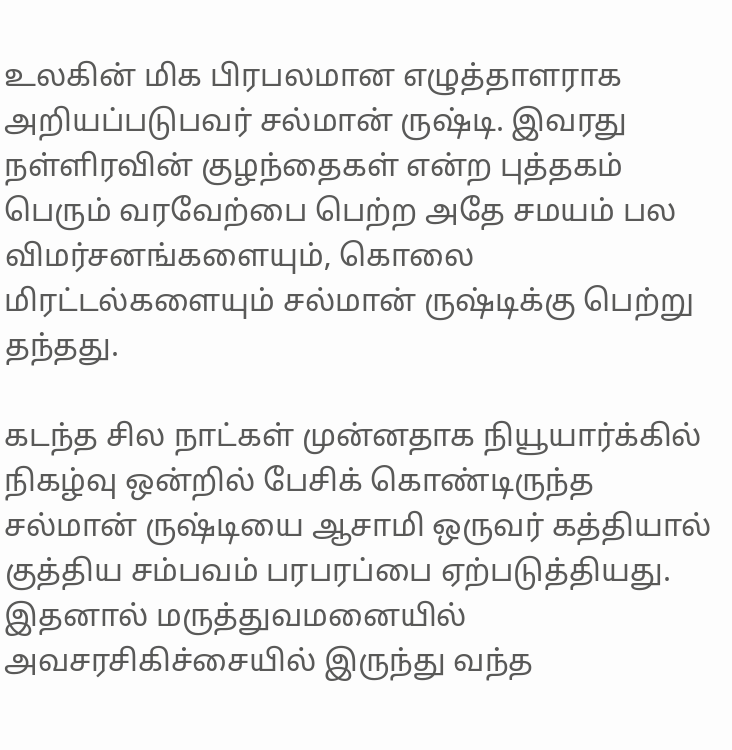உலகின் மிக பிரபலமான எழுத்தாளராக அறியப்படுபவர் சல்மான் ருஷ்டி. இவரது நள்ளிரவின் குழந்தைகள் என்ற புத்தகம் பெரும் வரவேற்பை பெற்ற அதே சமயம் பல விமர்சனங்களையும், கொலை மிரட்டல்களையும் சல்மான் ருஷ்டிக்கு பெற்று தந்தது.

கடந்த சில நாட்கள் முன்னதாக நியூயார்க்கில் நிகழ்வு ஒன்றில் பேசிக் கொண்டிருந்த சல்மான் ருஷ்டியை ஆசாமி ஒருவர் கத்தியால் குத்திய சம்பவம் பரபரப்பை ஏற்படுத்தியது. இதனால் மருத்துவமனையில் அவசரசிகிச்சையில் இருந்து வந்த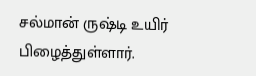சல்மான் ருஷ்டி உயிர் பிழைத்துள்ளார்.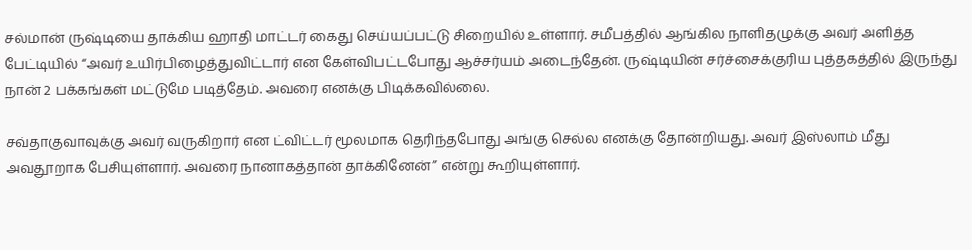சல்மான் ருஷ்டியை தாக்கிய ஹாதி மாட்டர் கைது செய்யப்பட்டு சிறையில் உள்ளார். சமீபத்தில் ஆங்கில நாளிதழுக்கு அவர் அளித்த பேட்டியில் “அவர் உயிர்பிழைத்துவிட்டார் என கேள்விபட்டபோது ஆச்சர்யம் அடைந்தேன். ருஷ்டியின் சர்ச்சைக்குரிய புத்தகத்தில் இருந்து நான் 2 பக்கங்கள் மட்டுமே படித்தேம். அவரை எனக்கு பிடிக்கவில்லை.

சவ்தாகுவாவுக்கு அவர் வருகிறார் என ட்விட்டர் மூலமாக தெரிந்தபோது அங்கு செல்ல எனக்கு தோன்றியது. அவர் இஸ்லாம் மீது அவதூறாக பேசியுள்ளார். அவரை நானாகத்தான் தாக்கினேன்” என்று கூறியுள்ளார்.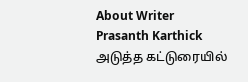About Writer
Prasanth Karthick
அடுத்த கட்டுரையில்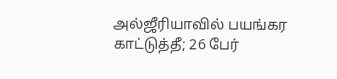அல்ஜீரியாவில் பயங்கர காட்டுத்தீ; 26 பேர்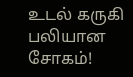உடல் கருகி பலியான சோகம்!